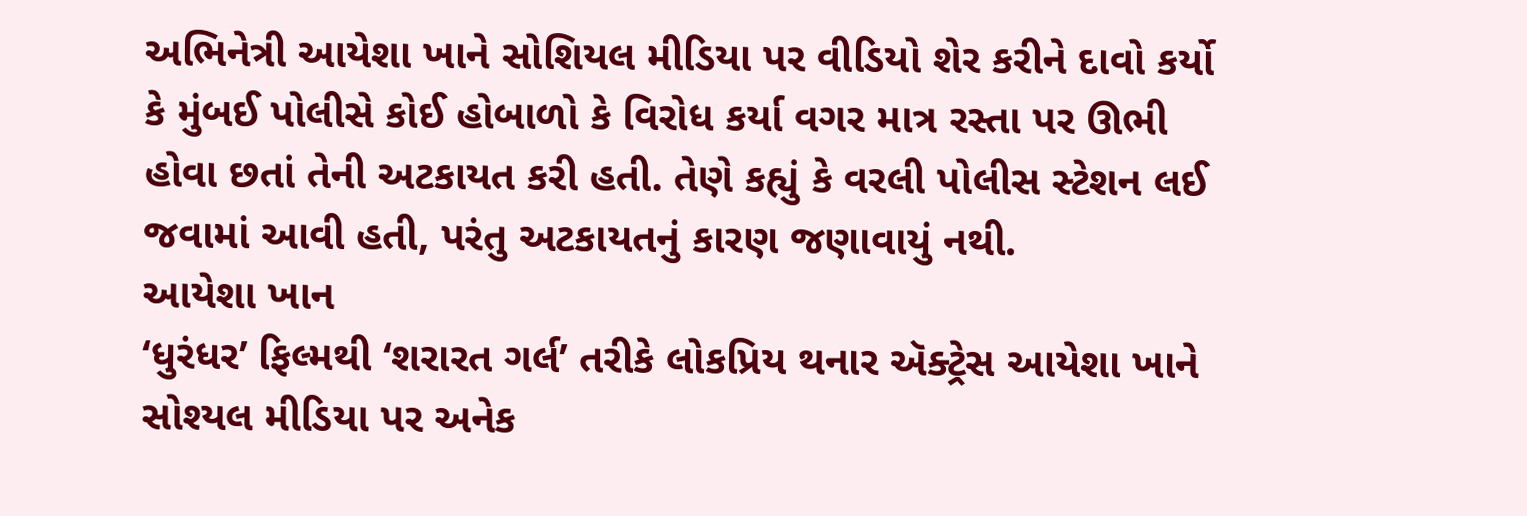અભિનેત્રી આયેશા ખાને સોશિયલ મીડિયા પર વીડિયો શેર કરીને દાવો કર્યો કે મુંબઈ પોલીસે કોઈ હોબાળો કે વિરોધ કર્યા વગર માત્ર રસ્તા પર ઊભી હોવા છતાં તેની અટકાયત કરી હતી. તેણે કહ્યું કે વરલી પોલીસ સ્ટેશન લઈ જવામાં આવી હતી, પરંતુ અટકાયતનું કારણ જણાવાયું નથી.
આયેશા ખાન
‘ધુરંધર’ ફિલ્મથી ‘શરારત ગર્લ’ તરીકે લોકપ્રિય થનાર ઍક્ટ્રેસ આયેશા ખાને સોશ્યલ મીડિયા પર અનેક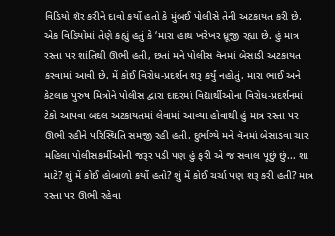વિડિયો શૅર કરીને દાવો કર્યો હતો કે મુંબઈ પોલીસે તેની અટકાયત કરી છે. એક વિડિયોમાં તેણે કહ્યું હતું કે ‘મારા હાથ ખરેખર ધ્રૂજી રહ્યા છે. હું માત્ર રસ્તા પર શાંતિથી ઊભી હતી, છતાં મને પોલીસ વૅનમાં બેસાડી અટકાયત કરવામાં આવી છે. મેં કોઈ વિરોધ-પ્રદર્શન શરૂ કર્યું નહોતું. મારા ભાઈ અને કેટલાક પુરુષ મિત્રોને પોલીસ દ્વારા દાદરમાં વિદ્યાર્થીઓના વિરોધ-પ્રદર્શનમાં ટેકો આપવા બદલ અટકાયતમાં લેવામાં આવ્યા હોવાથી હું માત્ર રસ્તા પર ઊભી રહીને પરિસ્થિતિ સમજી રહી હતી. દુર્ભાગ્યે મને વૅનમાં બેસાડવા ચાર મહિલા પોલીસકર્મીઓની જરૂર પડી પણ હું ફરી એ જ સવાલ પૂછું છું... શા માટે? શું મેં કોઈ હોબાળો કર્યો હતો? શું મેં કોઈ ચર્ચા પણ શરૂ કરી હતી? માત્ર રસ્તા પર ઊભી રહેવા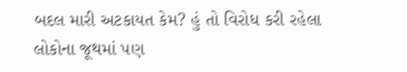બદલ મારી અટકાયત કેમ? હું તો વિરોધ કરી રહેલા લોકોના જૂથમાં પણ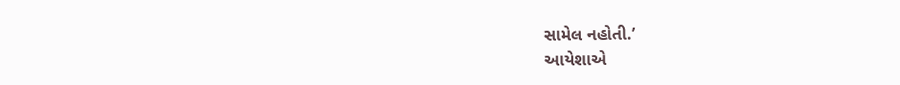સામેલ નહોતી.’
આયેશાએ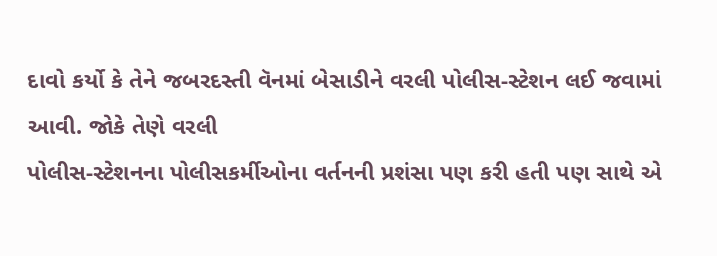દાવો કર્યો કે તેને જબરદસ્તી વૅનમાં બેસાડીને વરલી પોલીસ-સ્ટેશન લઈ જવામાં આવી. જોકે તેણે વરલી
પોલીસ-સ્ટેશનના પોલીસકર્મીઓના વર્તનની પ્રશંસા પણ કરી હતી પણ સાથે એ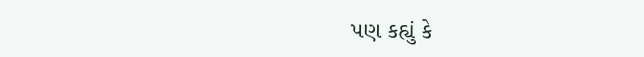પણ કહ્યું કે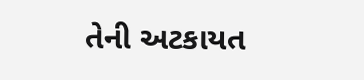તેની અટકાયત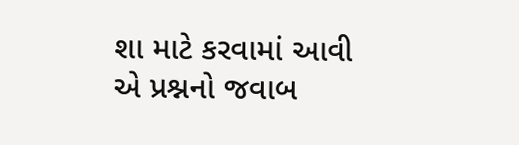શા માટે કરવામાં આવી એ પ્રશ્નનો જવાબ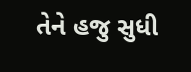તેને હજુ સુધી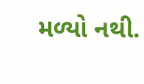મળ્યો નથી.